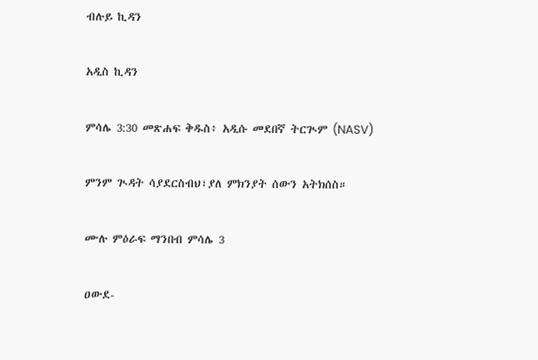ብሉይ ኪዳን

አዲስ ኪዳን

ምሳሌ 3:30 መጽሐፍ ቅዱስ፥ አዲሱ መደበኛ ትርጒም (NASV)

ምንም ጒዳት ሳያደርስብህ፣ያለ ምክንያት ሰውን አትክሰስ።

ሙሉ ምዕራፍ ማንበብ ምሳሌ 3

ዐውደ-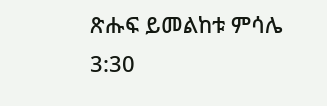ጽሑፍ ይመልከቱ ምሳሌ 3:30